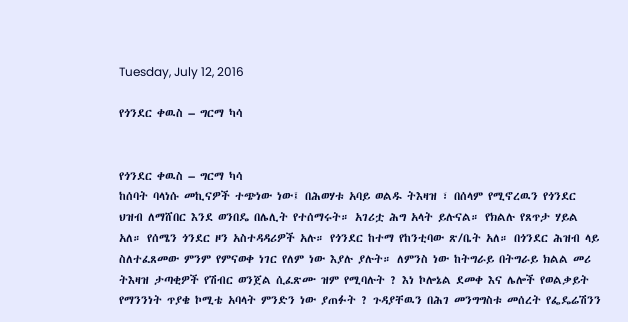Tuesday, July 12, 2016

የጎንደር ቀዉስ – ግርማ ካሳ


የጎንደር ቀዉስ – ግርማ ካሳ
ከሰባት ባላነሱ መኪናዎች ተጭነው ነው፤ በሕወሃቱ አባይ ወልዱ ትእዛዝ ፣ በሰላም የሚኖረዉን የጎንደር ህዝብ ለማሸበር እንደ ወንበዴ በሌሊት የተሰማሩት። አገሪቷ ሕግ አላት ይሉናል። የክልሉ የጸጥታ ሃይል አለ። የሰሜን ጎንደር ዞን አስተዳዳሪዎች አሉ። የጎንደር ከተማ የከንቲባው ጽ/ቤት አለ። በጎንደር ሕዝብ ላይ ስለተፈጸመው ምንም የምናወቀ ነገር የለም ነው እያሉ ያሉት። ለምንስ ነው ከትግራይ በትግራይ ክልል መሪ ትእዛዝ ታጣቂዎች የሽብር ወንጀል ሲፈጽሙ ዝም የሚባሉት ? እነ ኮሎኔል ደመቀ እና ሌሎች የወልቃይት የማንንነት ጥያቄ ኮሚቴ አባላት ምንድን ነው ያጠፉት ? ጉዳያቸዉን በሕገ መንግግስቱ መሰረት የፌዴሬሽንን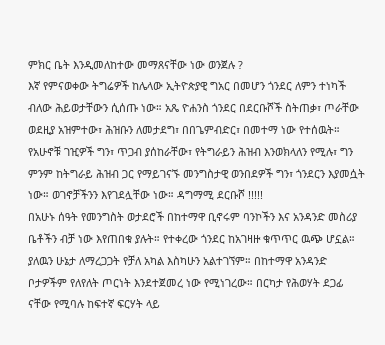ምክር ቤት እንዲመለከተው መማጸናቸው ነው ወንጀሉ ?
እኛ የምናወቀው ትግሬዎች ከሌላው ኢትዮጵያዊ ግአር በመሆን ጎንደር ለምን ተነካች ብለው ሕይወታቸውን ሲሰጡ ነው። አጼ ዮሐንስ ጎንደር በደርቡሾች ስትጠቃ፣ ጦራቸው ወደዚያ አዝምተው፣ ሕዝቡን ለመታደግ፣ በበጌምብድር፣ በመተማ ነው የተሰዉት።
የአሁኖቹ ገዢዎች ግን፣ ጥጋብ ያሰከራቸው፣ የትግራይን ሕዝብ እንወክላለን የሚሉ፣ ግን ምንም ከትግራይ ሕዝብ ጋር የማይገናኙ መንግስታዊ ወንበደዎች ግን፣ ጎንደርን እያመሷት ነው። ወገኖቻችንን እየገደሏቸው ነው። ዳግማሚ ደርቡሾ !!!!!
በአሁኑ ሰዓት የመንግስት ወታደሮች በከተማዋ ቢኖሩም ባንኮችን እና አንዳንድ መስሪያ ቤቶችን ብቻ ነው እየጠበቁ ያሉት። የተቀረው ጎንደር ከአገዛዙ ቁጥጥር ዉጭ ሆኗል። ያለዉን ሁኔታ ለማረጋጋት የቻለ አካል እስካሁን አልተገኘም። በከተማዋ አንዳንድ ቦታዎችም የለየለት ጦርነት እንደተጀመረ ነው የሚነገረው። በርካታ የሕወሃት ደጋፊ ናቸው የሚባሉ ከፍተኛ ፍርሃት ላይ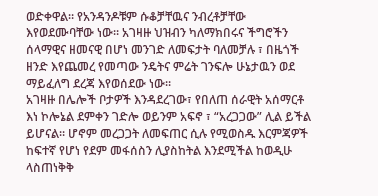ወድቀዋል። የአንዳንዶቹም ሱቆቻቸዉና ንብረቶቻቸው እየወደሙባቸው ነው። አገዛዙ ህዝብን ካለማክበሩና ችግሮችን ሰላማዊና ዘመናዊ በሆነ መንገድ ለመፍታት ባለመቻሉ ፣ በዜጎች ዘንድ እየጨመረ የመጣው ንዴትና ምሬት ገንፍሎ ሁኔታዉን ወደ ማይፈለግ ደረጃ እየወሰደው ነው።
አገዛዙ በሌሎች ቦታዎች እንዳደረገው፣ የበለጠ ሰራዊት አሰማርቶ እነ ኮሎኔል ደምቀን ገድሎ ወይንም አፍኖ ፣ “አረጋጋው” ሊል ይችል ይሆናል። ሆኖም መረጋጋት ለመፍጠር ሲሉ የሚወስዱ እርምጃዎች ከፍተኛ የሆነ የደም መፋሰስን ሊያስከትል እንደሚችል ከወዲሁ ላስጠነቅቅ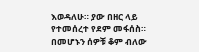እወዳለሁ። ያው በዘር ላይ የተመሰረተ የደም መፋሰስ።
በመሆኑን ሰዎቹ ቆም ብለው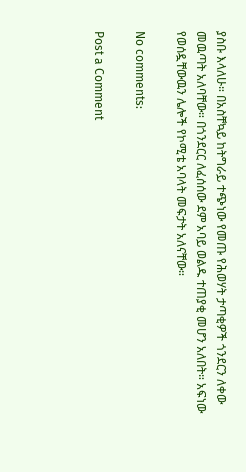ያስቡ እላለሁ። በአስቸኳይ ከትግራይ ተጭነው የመጡ የሕወሃት ታጣቂዎች ጎንደርን ለቀው መዉጣት አለባቸው። በጎንደርር ለፈሰሰው ደም አባይ ወልዱ ተጠያቂ መሆን አለበት። አፍነው የወሰዷቸውዉን ሌሎች የኮሚቴ አባላት መፍታት አለናቸው።

No comments:

Post a Comment